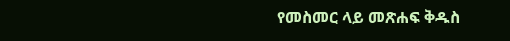የመስመር ላይ መጽሐፍ ቅዱስ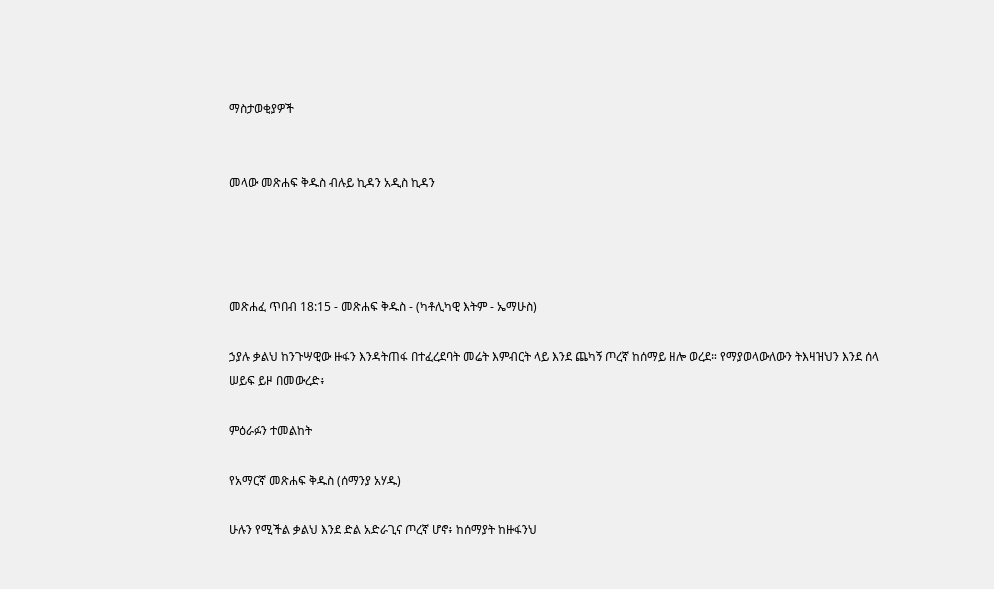ማስታወቂያዎች


መላው መጽሐፍ ቅዱስ ብሉይ ኪዳን አዲስ ኪዳን




መጽሐፈ ጥበብ 18:15 - መጽሐፍ ቅዱስ - (ካቶሊካዊ እትም - ኤማሁስ)

ኃያሉ ቃልህ ከንጉሣዊው ዙፋን እንዳትጠፋ በተፈረደባት መሬት እምብርት ላይ እንደ ጨካኝ ጦረኛ ከሰማይ ዘሎ ወረደ። የማያወላውለውን ትእዛዝህን እንደ ሰላ ሠይፍ ይዞ በመውረድ፥

ምዕራፉን ተመልከት

የአማርኛ መጽሐፍ ቅዱስ (ሰማንያ አሃዱ)

ሁሉን የሚችል ቃልህ እንደ ድል አድራጊና ጦረኛ ሆኖ፥ ከሰማያት ከዙፋንህ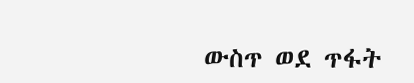ውስጥ ወደ ጥፋት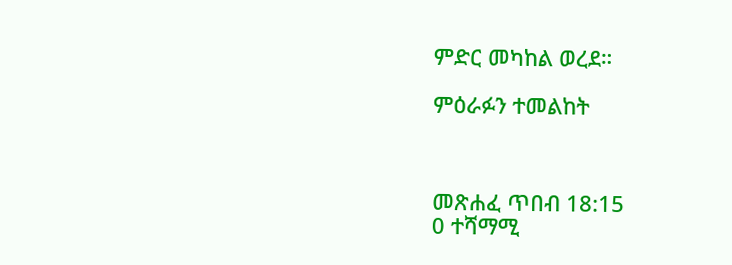ምድር መካከል ወረደ።

ምዕራፉን ተመልከት



መጽሐፈ ጥበብ 18:15
0 ተሻማሚ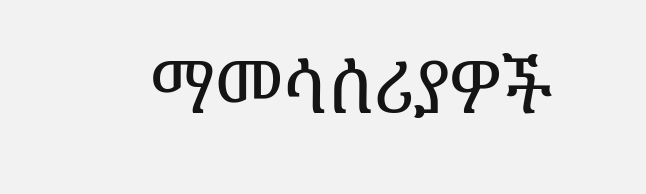ማመሳሰሪያዎች